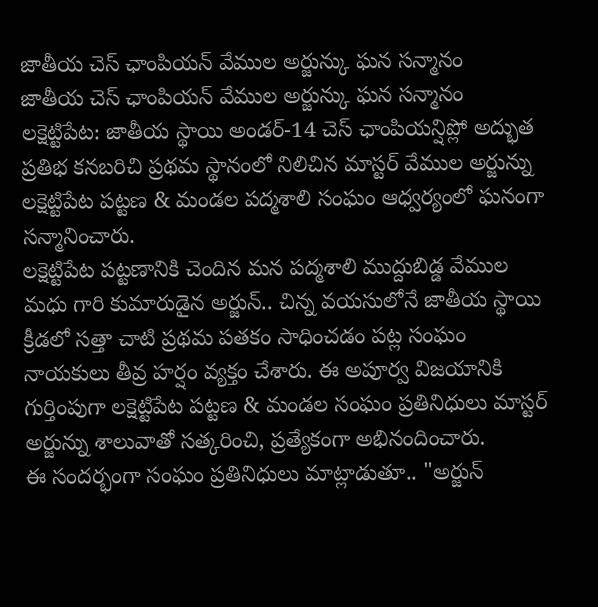జాతీయ చెస్ ఛాంపియన్ వేముల అర్జున్కు ఘన సన్మానం
జాతీయ చెస్ ఛాంపియన్ వేముల అర్జున్కు ఘన సన్మానం
లక్షెట్టిపేట: జాతీయ స్థాయి అండర్-14 చెస్ ఛాంపియన్షిప్లో అద్భుత ప్రతిభ కనబరిచి ప్రథమ స్థానంలో నిలిచిన మాస్టర్ వేముల అర్జున్ను లక్షెట్టిపేట పట్టణ & మండల పద్మశాలి సంఘం ఆధ్వర్యంలో ఘనంగా సన్మానించారు.
లక్షెట్టిపేట పట్టణానికి చెందిన మన పద్మశాలి ముద్దుబిడ్డ వేముల మధు గారి కుమారుడైన అర్జున్.. చిన్న వయసులోనే జాతీయ స్థాయి క్రీడలో సత్తా చాటి ప్రథమ పతకం సాధించడం పట్ల సంఘం నాయకులు తీవ్ర హర్షం వ్యక్తం చేశారు. ఈ అపూర్వ విజయానికి గుర్తింపుగా లక్షెట్టిపేట పట్టణ & మండల సంఘం ప్రతినిధులు మాస్టర్ అర్జున్ను శాలువాతో సత్కరించి, ప్రత్యేకంగా అభినందించారు.
ఈ సందర్భంగా సంఘం ప్రతినిధులు మాట్లాడుతూ.. "అర్జున్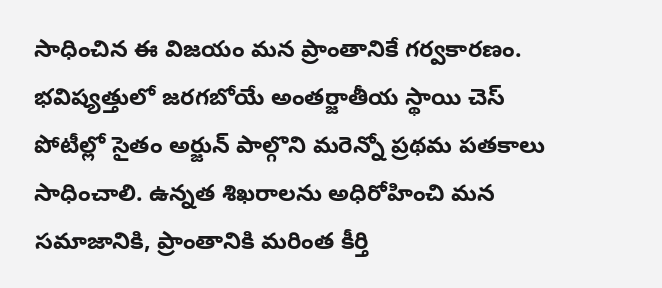సాధించిన ఈ విజయం మన ప్రాంతానికే గర్వకారణం. భవిష్యత్తులో జరగబోయే అంతర్జాతీయ స్థాయి చెస్ పోటీల్లో సైతం అర్జున్ పాల్గొని మరెన్నో ప్రథమ పతకాలు సాధించాలి. ఉన్నత శిఖరాలను అధిరోహించి మన సమాజానికి, ప్రాంతానికి మరింత కీర్తి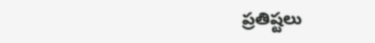ప్రతిష్టలు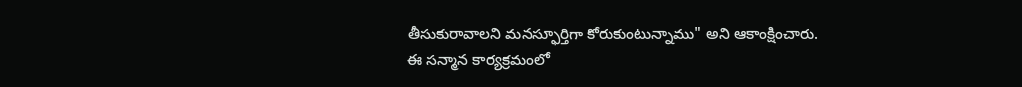తీసుకురావాలని మనస్ఫూర్తిగా కోరుకుంటున్నాము" అని ఆకాంక్షించారు.
ఈ సన్మాన కార్యక్రమంలో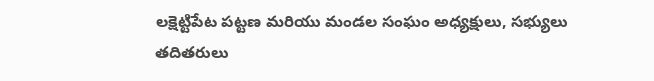లక్షెట్టిపేట పట్టణ మరియు మండల సంఘం అధ్యక్షులు, సభ్యులు తదితరులు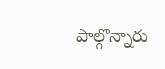పాల్గొన్నారు